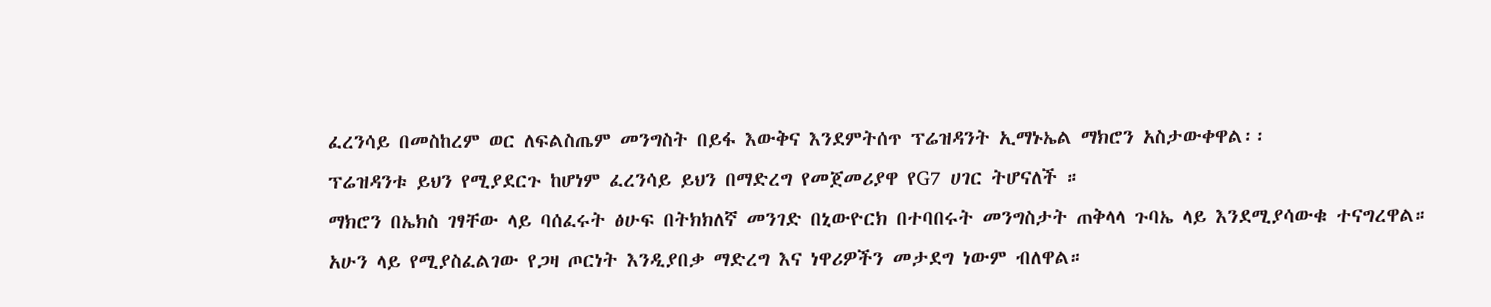ፈረንሳይ በመስከረም ወር ለፍልስጤም መንግስት በይፋ እውቅና እንደምትሰጥ ፕሬዝዳንት ኢማኑኤል ማክሮን አስታውቀዋል፡፡
ፕሬዝዳንቱ ይህን የሚያደርጉ ከሆነም ፈረንሳይ ይህን በማድረግ የመጀመሪያዋ የG7 ሀገር ትሆናለች ።
ማክሮን በኤክስ ገፃቸው ላይ ባሰፈሩት ፅሁፍ በትክክለኛ መንገድ በኒውዮርክ በተባበሩት መንግስታት ጠቅላላ ጉባኤ ላይ እንደሚያሳውቁ ተናግረዋል።
አሁን ላይ የሚያስፈልገው የጋዛ ጦርነት እንዲያበቃ ማድረግ እና ነዋሪዎችን መታደግ ነውም ብለዋል።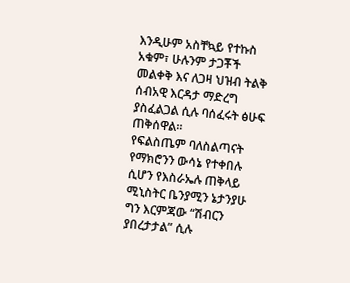እንዲሁም አስቸኳይ የተኩስ አቁም፣ ሁሉንም ታጋቾች መልቀቅ እና ለጋዛ ህዝብ ትልቅ ሰብአዊ እርዳታ ማድረግ ያስፈልጋል ሲሉ ባሰፈሩት ፅሁፍ ጠቅሰዋል።
የፍልስጤም ባለስልጣናት የማክሮንን ውሳኔ የተቀበሉ ሲሆን የእስራኤሉ ጠቅላይ ሚኒስትር ቤንያሚን ኔታንያሁ ግን እርምጃው “ሽብርን ያበረታታል” ሲሉ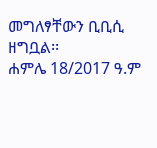መግለፃቸውን ቢቢሲ ዘግቧል፡፡
ሐምሌ 18/2017 ዓ.ም